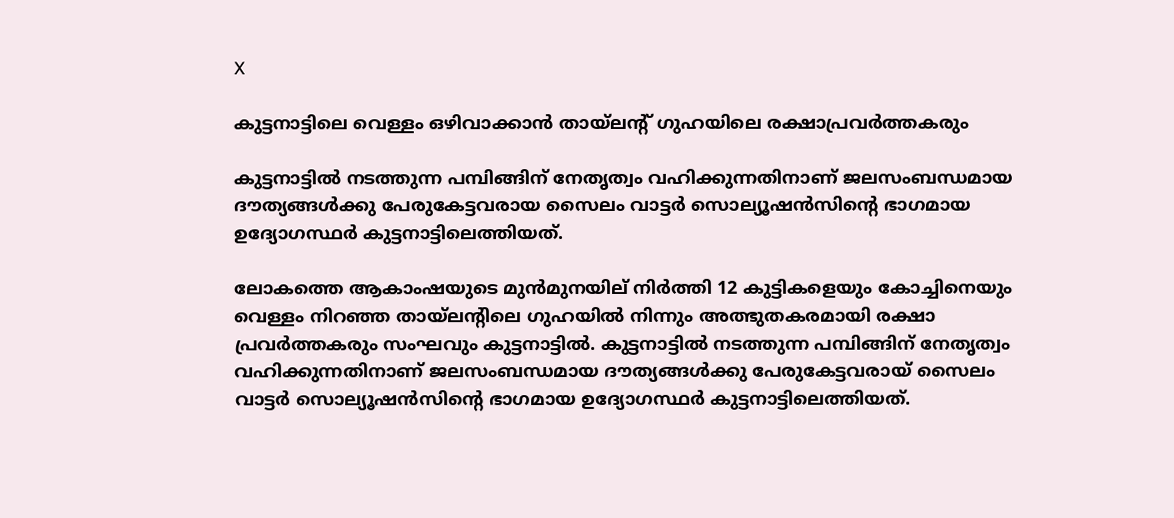X

കുട്ടനാട്ടിലെ വെള്ളം ഒഴിവാക്കാന്‍ തായ്‌ലന്റ് ഗുഹയിലെ രക്ഷാപ്രവര്‍ത്തകരും

കുട്ടനാട്ടില്‍ നടത്തുന്ന പമ്പിങ്ങിന് നേതൃത്വം വഹിക്കുന്നതിനാണ് ജലസംബന്ധമായ ദൗത്യങ്ങള്‍ക്കു പേരുകേട്ടവരായ സൈലം വാട്ടര്‍ സൊല്യൂഷന്‍സിന്റെ ഭാഗമായ ഉദ്യോഗസ്ഥര്‍ കുട്ടനാട്ടിലെത്തിയത്.

ലോകത്തെ ആകാംഷയുടെ മുന്‍മുനയില് നിര്‍ത്തി 12 കുട്ടികളെയും കോച്ചിനെയും വെള്ളം നിറഞ്ഞ തായ്‌ലന്റിലെ ഗുഹയില്‍ നിന്നും അത്ഭുതകരമായി രക്ഷാ പ്രവര്‍ത്തകരും സംഘവും കുട്ടനാട്ടില്‍. കുട്ടനാട്ടില്‍ നടത്തുന്ന പമ്പിങ്ങിന് നേതൃത്വം വഹിക്കുന്നതിനാണ് ജലസംബന്ധമായ ദൗത്യങ്ങള്‍ക്കു പേരുകേട്ടവരായ് സൈലം വാട്ടര്‍ സൊല്യൂഷന്‍സിന്റെ ഭാഗമായ ഉദ്യോഗസ്ഥര്‍ കുട്ടനാട്ടിലെത്തിയത്.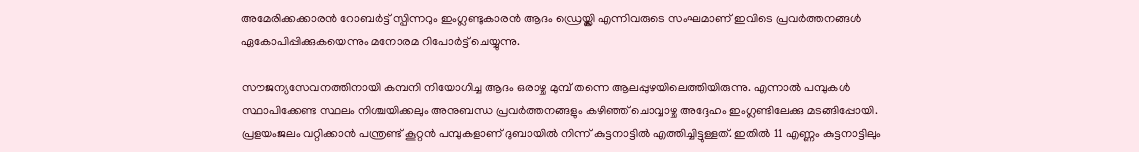അമേരിക്കക്കാരന്‍ റോബര്‍ട്ട് സ്പിന്നറും ഇംഗ്ലണ്ടുകാരന്‍ ആദം ഡ്രെയ്ക്ലി എന്നിവരുടെ സംഘമാണ് ഇവിടെ പ്രവര്‍ത്തനങ്ങള്‍ ഏകോപിപ്പിക്കുകയെന്നും മനോരമ റിപോര്‍ട്ട് ചെയ്യുന്നു.

സൗജന്യസേവനത്തിനായി കമ്പനി നിയോഗിച്ച ആദം ഒരാഴ്ച മുമ്പ് തന്നെ ആലപ്പുഴയിലെത്തിയിരുന്നു. എന്നാല്‍ പമ്പുകള്‍ സ്ഥാപിക്കേണ്ട സ്ഥലം നിശ്ചയിക്കലും അനുബന്ധ പ്രവര്‍ത്തനങ്ങളും കഴിഞ്ഞ് ചൊവ്വാഴ്ച അദ്ദേഹം ഇംഗ്ലണ്ടിലേക്കു മടങ്ങിപ്പോയി. പ്രളയംജലം വറ്റിക്കാന്‍ പന്ത്രണ്ട് കൂറ്റന്‍ പമ്പുകളാണ് ദുബായില്‍ നിന്ന് കുട്ടനാട്ടില്‍ എത്തിച്ചിട്ടുള്ളത്. ഇതില്‍ 11 എണ്ണം കുട്ടനാട്ടിലും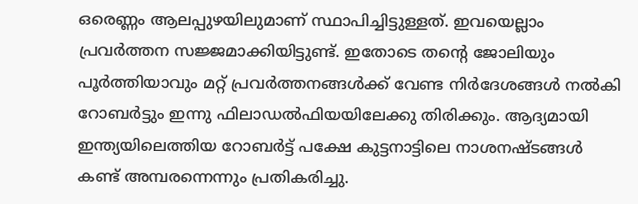ഒരെണ്ണം ആലപ്പുഴയിലുമാണ് സ്ഥാപിച്ചിട്ടുള്ളത്. ഇവയെല്ലാം പ്രവര്‍ത്തന സജ്ജമാക്കിയിട്ടുണ്ട്. ഇതോടെ തന്റെ ജോലിയും പൂര്‍ത്തിയാവും മറ്റ് പ്രവര്‍ത്തനങ്ങള്‍ക്ക് വേണ്ട നിര്‍ദേശങ്ങള്‍ നല്‍കി റോബര്‍ട്ടും ഇന്നു ഫിലാഡല്‍ഫിയയിലേക്കു തിരിക്കും. ആദ്യമായി ഇന്ത്യയിലെത്തിയ റോബര്‍ട്ട് പക്ഷേ കുട്ടനാട്ടിലെ നാശനഷ്ടങ്ങള്‍ കണ്ട് അമ്പരന്നെന്നും പ്രതികരിച്ചു.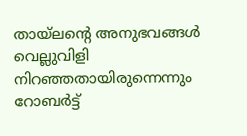തായ്‌ലന്റെ അനുഭവങ്ങള്‍ വെല്ലുവിളി നിറഞ്ഞതായിരുന്നെന്നും റോബര്‍ട്ട്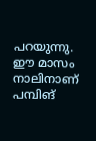പറയുന്നു. ഈ മാസം നാലിനാണ് പമ്പിങ്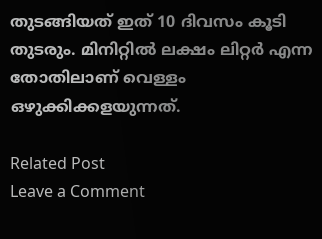തുടങ്ങിയത് ഇത് 10 ദിവസം കൂടി തുടരും. മിനിറ്റില്‍ ലക്ഷം ലിറ്റര്‍ എന്ന തോതിലാണ് വെള്ളം ഒഴുക്കിക്കളയുന്നത്.

Related Post
Leave a Comment